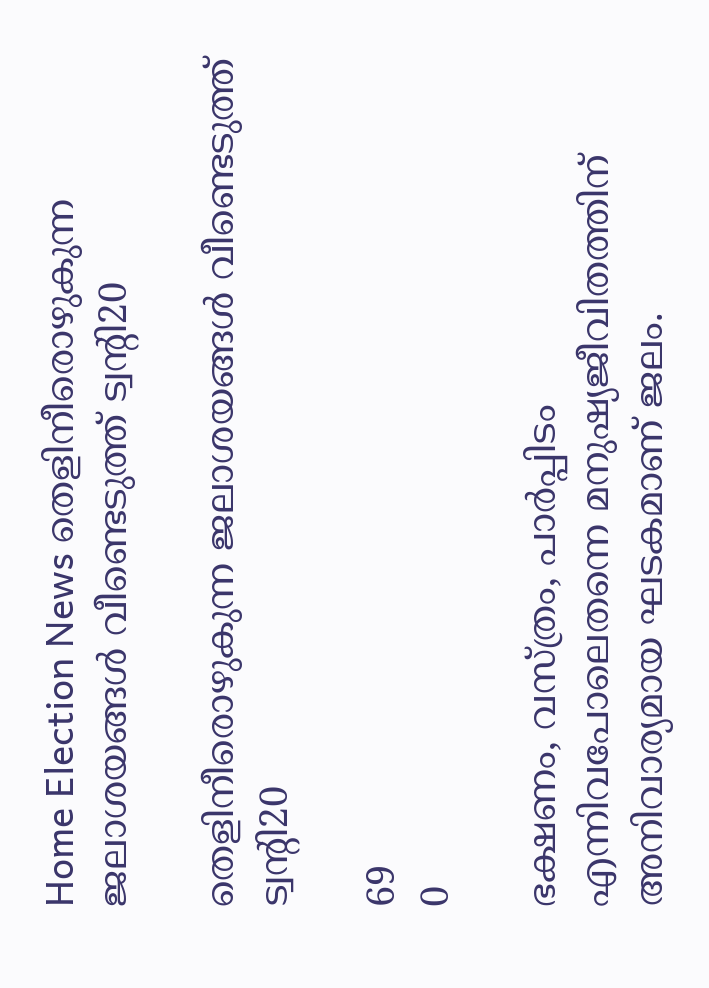Home Election News തെളിനീരൊഴുകുന്ന ജലാശയങ്ങള്‍ വീണ്ടെടുത്ത് ട്വന്റി20

തെളിനീരൊഴുകുന്ന ജലാശയങ്ങള്‍ വീണ്ടെടുത്ത് ട്വന്റി20

69
0

ഭക്ഷണം, വസ്ത്രം, പാര്‍പ്പിടം എന്നിവപോലെതന്നെ മനുഷ്യജീവിതത്തിന് അനിവാര്യമായ ഘടകമാണ് ജലം.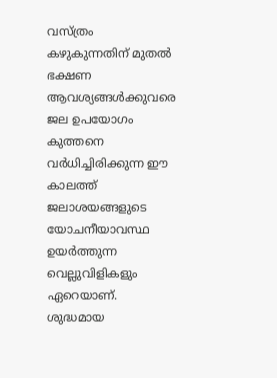വസ്ത്രം കഴുകുന്നതിന് മുതല്‍ ഭക്ഷണ ആവശ്യങ്ങള്‍ക്കുവരെ ജല ഉപയോഗം കുത്തനെ വര്‍ധിച്ചിരിക്കുന്ന ഈ കാലത്ത് ജലാശയങ്ങളുടെ യോചനീയാവസ്ഥ ഉയര്‍ത്തുന്ന വെല്ലുവിളികളും ഏറെയാണ്. ശുദ്ധമായ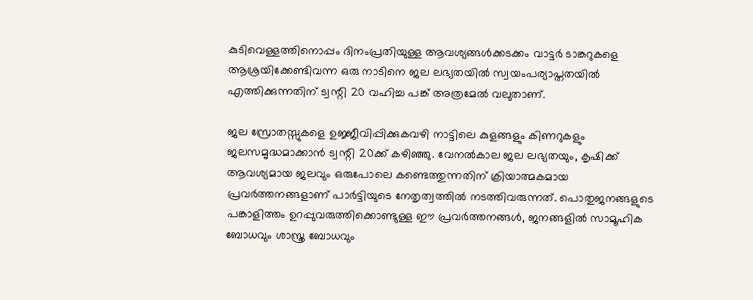കുടിവെള്ളത്തിനൊപ്പം ദിനംപ്രതിയുള്ള ആവശ്യങ്ങള്‍ക്കടക്കം വാട്ടര്‍ ടാങ്കറുകളെ ആശ്രയിക്കേണ്ടിവന്ന ഒരു നാടിനെ ജല ലഭ്യതയില്‍ സ്വയംപര്യാപ്തതയില്‍ എത്തിക്കുന്നതിന് ട്വന്റി 20 വഹിച്ച പങ്ക് അത്രമേല്‍ വലുതാണ്.

ജല സ്രോതസ്സുകളെ ഉജ്ജീവിപ്പിക്കുകവഴി നാട്ടിലെ കുളങ്ങളും കിണറുകളും ജലസമൃദ്ധമാക്കാന്‍ ട്വന്റി 20ക്ക് കഴിഞ്ഞു. വേനല്‍കാല ജല ലഭ്യതയും, കൃഷിക്ക് ആവശ്യമായ ജലവും ഒരുപോലെ കണ്ടെത്തുന്നതിന് ക്രിയാത്മകമായ പ്രവര്‍ത്തനങ്ങളാണ് പാര്‍ട്ടിയുടെ നേതൃത്വത്തില്‍ നടത്തിവരുന്നത്. പൊതുജനങ്ങളുടെ പങ്കാളിത്തം ഉറപ്പുവരുത്തിക്കൊണ്ടുള്ള ഈ പ്രവര്‍ത്തനങ്ങള്‍, ജനങ്ങളില്‍ സാമൂഹിക ബോധവും ശാസ്ത്ര ബോധവും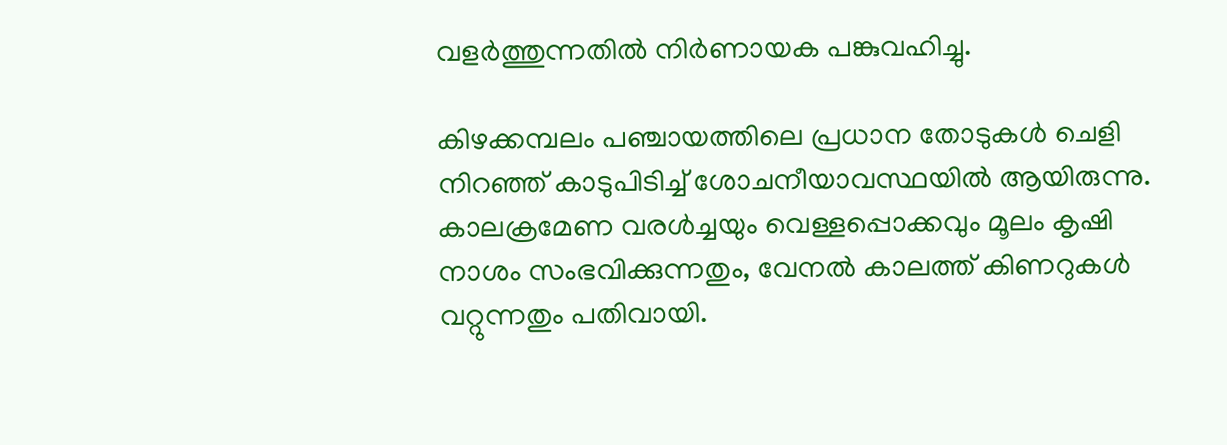വളര്‍ത്തുന്നതില്‍ നിര്‍ണായക പങ്കുവഹിച്ചു.

കിഴക്കമ്പലം പഞ്ചായത്തിലെ പ്രധാന തോടുകള്‍ ചെളി നിറഞ്ഞ് കാടുപിടിച്ച് ശോചനീയാവസ്ഥയില്‍ ആയിരുന്നു. കാലക്രമേണ വരള്‍ച്ചയും വെള്ളപ്പൊക്കവും മൂലം കൃഷി നാശം സംഭവിക്കുന്നതും, വേനല്‍ കാലത്ത് കിണറുകള്‍ വറ്റുന്നതും പതിവായി.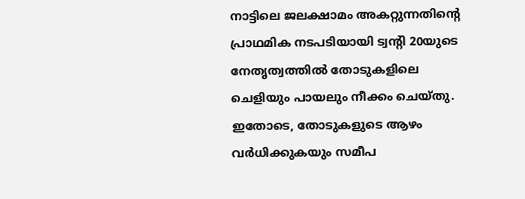നാട്ടിലെ ജലക്ഷാമം അകറ്റുന്നതിന്റെ പ്രാഥമിക നടപടിയായി ട്വന്റി 20യുടെ നേതൃത്വത്തില്‍ തോടുകളിലെ ചെളിയും പായലും നീക്കം ചെയ്തു. ഇതോടെ, തോടുകളുടെ ആഴം വര്‍ധിക്കുകയും സമീപ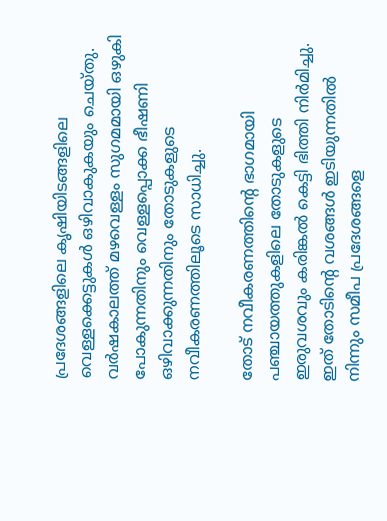പ്രദേശങ്ങളിലെ കൃഷിയിടങ്ങളിലെ വെള്ളക്കെട്ടുകള്‍ ഒഴിവാകുകയും ചെയ്തു. വര്‍ഷകാലത്ത് മഴവെള്ളം സുഗമമായി ഒഴുകി പോകുന്നതിനും വെള്ളപ്പൊക്ക ഭീഷണി ഒഴിവാക്കുന്നതിനും തോടുകളുടെ നവീകരണത്തിലൂടെ സാധിച്ചു.

തോട് നവീകരണത്തിന്റെ ഭാഗമായി പഞ്ചായത്തുകളിലെ തോടുകളുടെ ഇരുവശവും കരിങ്കല്‍ കെട്ടി ഭിത്തി നിര്‍മിച്ചു. ഇത് തോടിന്റെ വശങ്ങള്‍ ഇടിയുന്നതില്‍ നിന്നും സമീപ പ്രദേശങ്ങളെ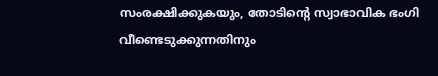സംരക്ഷിക്കുകയും, തോടിന്റെ സ്വാഭാവിക ഭംഗി വീണ്ടെടുക്കുന്നതിനും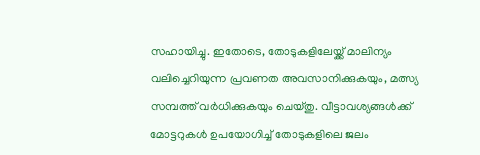സഹായിച്ചു. ഇതോടെ, തോടുകളിലേയ്ക്ക് മാലിന്യം വലിച്ചെറിയുന്ന പ്രവണത അവസാനിക്കുകയും, മത്സ്യ സമ്പത്ത് വര്‍ധിക്കുകയും ചെയ്തു. വീട്ടാവശ്യങ്ങള്‍ക്ക് മോട്ടറുകള്‍ ഉപയോഗിച്ച് തോടുകളിലെ ജലം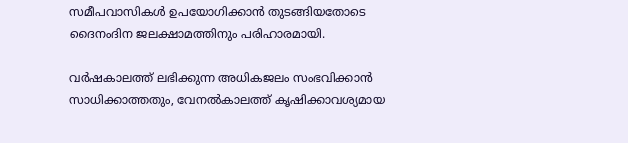സമീപവാസികള്‍ ഉപയോഗിക്കാന്‍ തുടങ്ങിയതോടെ ദൈനംദിന ജലക്ഷാമത്തിനും പരിഹാരമായി.

വര്‍ഷകാലത്ത് ലഭിക്കുന്ന അധികജലം സംഭവിക്കാന്‍ സാധിക്കാത്തതും, വേനല്‍കാലത്ത് കൃഷിക്കാവശ്യമായ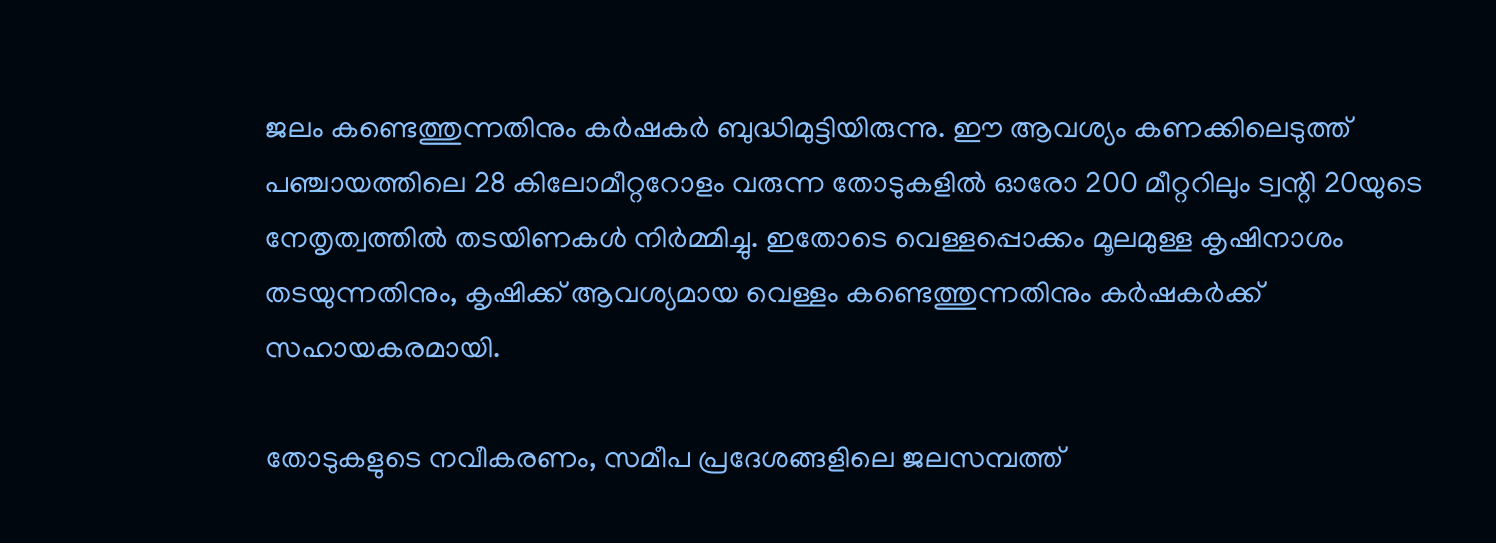ജലം കണ്ടെത്തുന്നതിനും കര്‍ഷകര്‍ ബുദ്ധിമുട്ടിയിരുന്നു. ഈ ആവശ്യം കണക്കിലെടുത്ത് പഞ്ചായത്തിലെ 28 കിലോമീറ്ററോളം വരുന്ന തോടുകളില്‍ ഓരോ 200 മീറ്ററിലും ട്വന്റി 20യുടെ നേതൃത്വത്തില്‍ തടയിണകള്‍ നിര്‍മ്മിച്ചു. ഇതോടെ വെള്ളപ്പൊക്കം മൂലമുള്ള കൃഷിനാശം തടയുന്നതിനും, കൃഷിക്ക് ആവശ്യമായ വെള്ളം കണ്ടെത്തുന്നതിനും കര്‍ഷകര്‍ക്ക് സഹായകരമായി.

തോടുകളുടെ നവീകരണം, സമീപ പ്രദേശങ്ങളിലെ ജലസമ്പത്ത്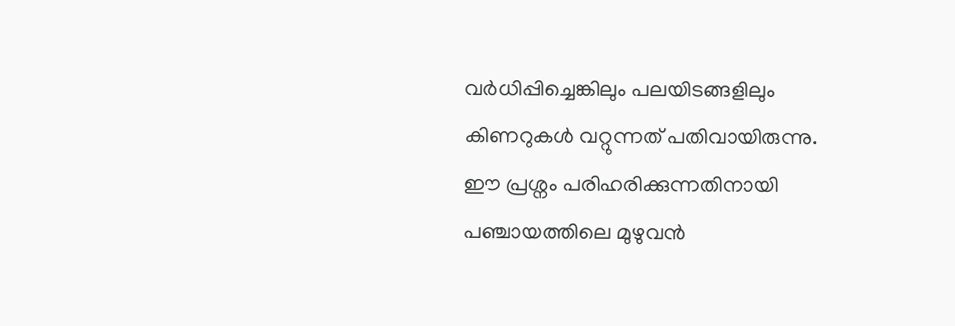വര്‍ധിപ്പിച്ചെങ്കിലും പലയിടങ്ങളിലും കിണറുകള്‍ വറ്റുന്നത് പതിവായിരുന്നു. ഈ പ്രശ്നം പരിഹരിക്കുന്നതിനായി പഞ്ചായത്തിലെ മുഴുവന്‍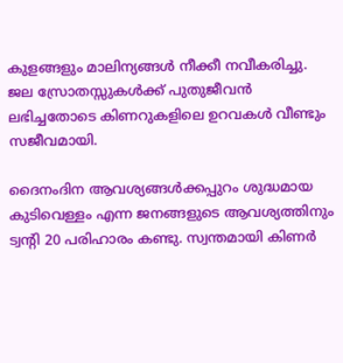കുളങ്ങളും മാലിന്യങ്ങള്‍ നീക്കീ നവീകരിച്ചു. ജല സ്രോതസ്സുകള്‍ക്ക് പുതുജീവന്‍ ലഭിച്ചതോടെ കിണറുകളിലെ ഉറവകള്‍ വീണ്ടും സജീവമായി.

ദൈനംദിന ആവശ്യങ്ങള്‍ക്കപ്പുറം ശുദ്ധമായ കുടിവെള്ളം എന്ന ജനങ്ങളുടെ ആവശ്യത്തിനും ട്വന്റി 20 പരിഹാരം കണ്ടു. സ്വന്തമായി കിണര്‍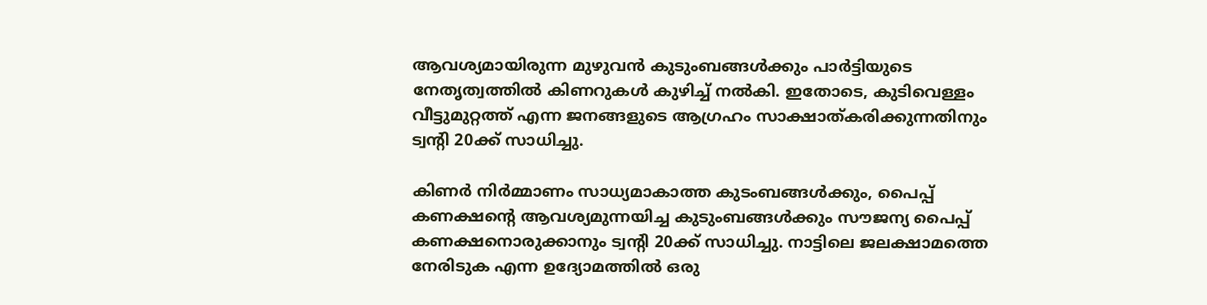ആവശ്യമായിരുന്ന മുഴുവന്‍ കുടുംബങ്ങള്‍ക്കും പാര്‍ട്ടിയുടെ നേതൃത്വത്തില്‍ കിണറുകള്‍ കുഴിച്ച് നല്‍കി. ഇതോടെ, കുടിവെള്ളം വീട്ടുമുറ്റത്ത് എന്ന ജനങ്ങളുടെ ആഗ്രഹം സാക്ഷാത്കരിക്കുന്നതിനും ട്വന്റി 20ക്ക് സാധിച്ചു.

കിണര്‍ നിര്‍മ്മാണം സാധ്യമാകാത്ത കുടംബങ്ങള്‍ക്കും, പൈപ്പ് കണക്ഷന്റെ ആവശ്യമുന്നയിച്ച കുടുംബങ്ങള്‍ക്കും സൗജന്യ പൈപ്പ് കണക്ഷനൊരുക്കാനും ട്വന്റി 20ക്ക് സാധിച്ചു. നാട്ടിലെ ജലക്ഷാമത്തെ നേരിടുക എന്ന ഉദ്യോമത്തില്‍ ഒരു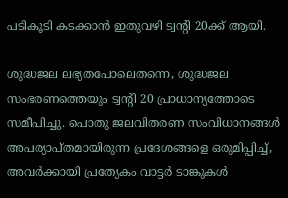പടികൂടി കടക്കാന്‍ ഇതുവഴി ട്വന്റി 20ക്ക് ആയി.

ശുദ്ധജല ലഭ്യതപോലെതന്നെ, ശുദ്ധജല സംഭരണത്തെയും ട്വന്റി 20 പ്രാധാന്യത്തോടെ സമീപിച്ചു. പൊതു ജലവിതരണ സംവിധാനങ്ങള്‍ അപര്യാപ്തമായിരുന്ന പ്രദേശങ്ങളെ ഒരുമിപ്പിച്ച്, അവര്‍ക്കായി പ്രത്യേകം വാട്ടര്‍ ടാങ്കുകള്‍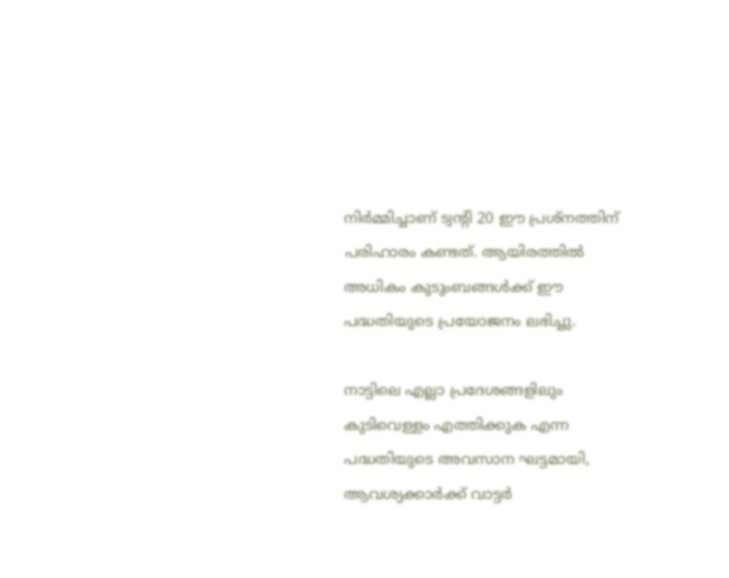നിര്‍മ്മിച്ചാണ് ട്വന്റി 20 ഈ പ്രശ്നത്തിന് പരിഹാരം കണ്ടത്. ആയിരത്തില്‍ അധികം കുടുംബങ്ങള്‍ക്ക് ഈ പദ്ധതിയുടെ പ്രയോജനം ലഭിച്ചു.

നാട്ടിലെ എല്ലാ പ്രദേശങ്ങളിലും കുടിവെള്ളം എത്തിക്കുക എന്ന പദ്ധതിയുടെ അവസാന ഘട്ടമായി, ആവശ്യക്കാര്‍ക്ക് വാട്ടര്‍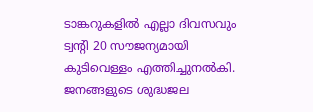ടാങ്കറുകളില്‍ എല്ലാ ദിവസവും ട്വന്റി 20 സൗജന്യമായി കുടിവെള്ളം എത്തിച്ചുനല്‍കി. ജനങ്ങളുടെ ശുദ്ധജല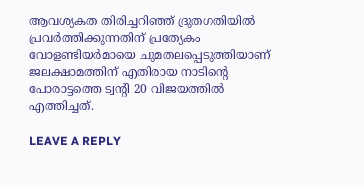ആവശ്യകത തിരിച്ചറിഞ്ഞ് ദ്രുതഗതിയില്‍ പ്രവര്‍ത്തിക്കുന്നതിന് പ്രത്യേകം വോളണ്ടിയര്‍മായെ ചുമതലപ്പെടുത്തിയാണ് ജലക്ഷാമത്തിന് എതിരായ നാടിന്റെ പോരാട്ടത്തെ ട്വന്റി 20 വിജയത്തില്‍ എത്തിച്ചത്.

LEAVE A REPLY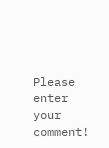Please enter your comment!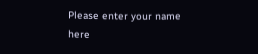Please enter your name here